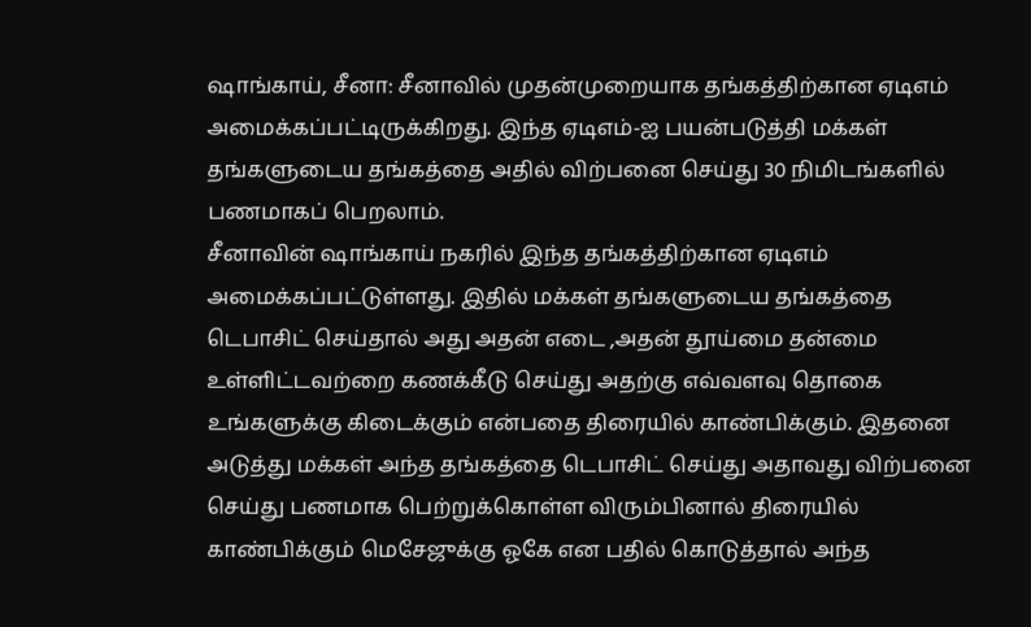ஷாங்காய், சீனா: சீனாவில் முதன்முறையாக தங்கத்திற்கான ஏடிஎம் அமைக்கப்பட்டிருக்கிறது. இந்த ஏடிஎம்-ஐ பயன்படுத்தி மக்கள் தங்களுடைய தங்கத்தை அதில் விற்பனை செய்து 30 நிமிடங்களில் பணமாகப் பெறலாம்.
சீனாவின் ஷாங்காய் நகரில் இந்த தங்கத்திற்கான ஏடிஎம் அமைக்கப்பட்டுள்ளது. இதில் மக்கள் தங்களுடைய தங்கத்தை டெபாசிட் செய்தால் அது அதன் எடை ,அதன் தூய்மை தன்மை உள்ளிட்டவற்றை கணக்கீடு செய்து அதற்கு எவ்வளவு தொகை உங்களுக்கு கிடைக்கும் என்பதை திரையில் காண்பிக்கும். இதனை அடுத்து மக்கள் அந்த தங்கத்தை டெபாசிட் செய்து அதாவது விற்பனை செய்து பணமாக பெற்றுக்கொள்ள விரும்பினால் திரையில் காண்பிக்கும் மெசேஜுக்கு ஓகே என பதில் கொடுத்தால் அந்த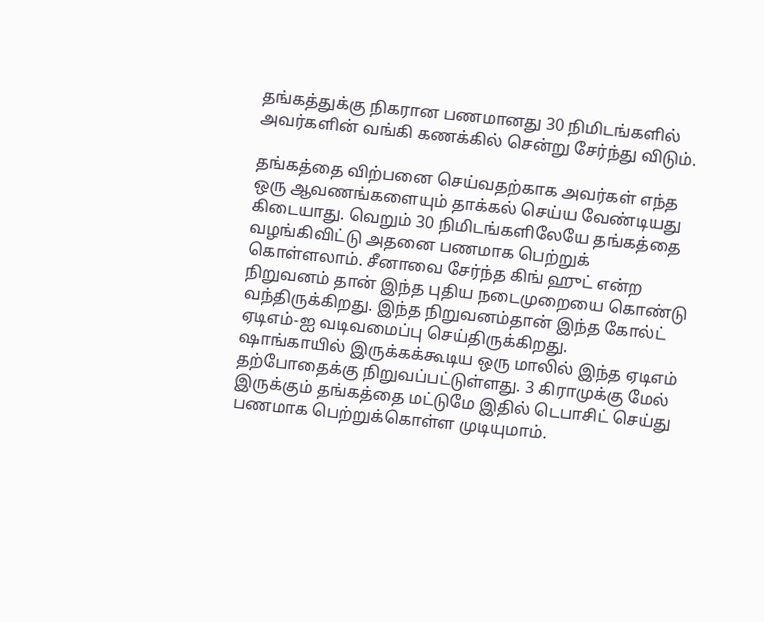தங்கத்துக்கு நிகரான பணமானது 30 நிமிடங்களில் அவர்களின் வங்கி கணக்கில் சென்று சேர்ந்து விடும்.

தங்கத்தை விற்பனை செய்வதற்காக அவர்கள் எந்த ஒரு ஆவணங்களையும் தாக்கல் செய்ய வேண்டியது கிடையாது. வெறும் 30 நிமிடங்களிலேயே தங்கத்தை வழங்கிவிட்டு அதனை பணமாக பெற்றுக் கொள்ளலாம். சீனாவை சேர்ந்த கிங் ஹுட் என்ற நிறுவனம் தான் இந்த புதிய நடைமுறையை கொண்டு வந்திருக்கிறது. இந்த நிறுவனம்தான் இந்த கோல்ட் ஏடிஎம்-ஐ வடிவமைப்பு செய்திருக்கிறது.
ஷாங்காயில் இருக்கக்கூடிய ஒரு மாலில் இந்த ஏடிஎம் தற்போதைக்கு நிறுவப்பட்டுள்ளது. 3 கிராமுக்கு மேல் இருக்கும் தங்கத்தை மட்டுமே இதில் டெபாசிட் செய்து பணமாக பெற்றுக்கொள்ள முடியுமாம்.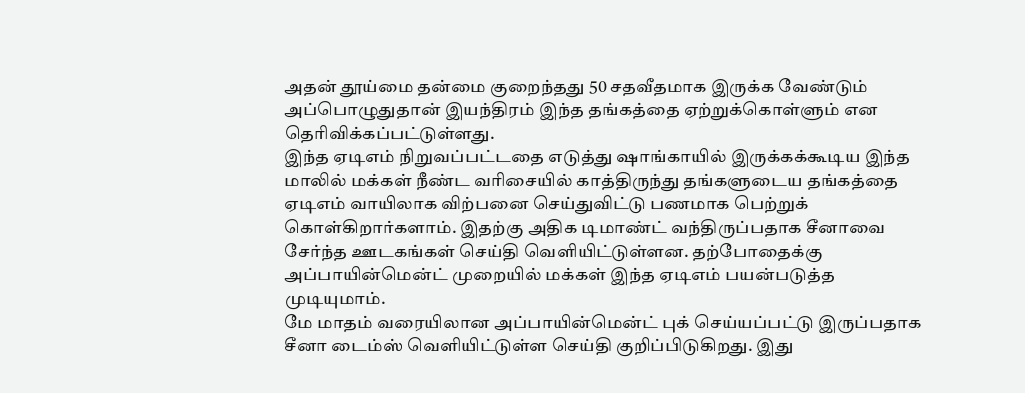அதன் தூய்மை தன்மை குறைந்தது 50 சதவீதமாக இருக்க வேண்டும் அப்பொழுதுதான் இயந்திரம் இந்த தங்கத்தை ஏற்றுக்கொள்ளும் என தெரிவிக்கப்பட்டுள்ளது.
இந்த ஏடிஎம் நிறுவப்பட்டதை எடுத்து ஷாங்காயில் இருக்கக்கூடிய இந்த மாலில் மக்கள் நீண்ட வரிசையில் காத்திருந்து தங்களுடைய தங்கத்தை ஏடிஎம் வாயிலாக விற்பனை செய்துவிட்டு பணமாக பெற்றுக் கொள்கிறார்களாம். இதற்கு அதிக டிமாண்ட் வந்திருப்பதாக சீனாவை சேர்ந்த ஊடகங்கள் செய்தி வெளியிட்டுள்ளன. தற்போதைக்கு அப்பாயின்மென்ட் முறையில் மக்கள் இந்த ஏடிஎம் பயன்படுத்த முடியுமாம்.
மே மாதம் வரையிலான அப்பாயின்மென்ட் புக் செய்யப்பட்டு இருப்பதாக சீனா டைம்ஸ் வெளியிட்டுள்ள செய்தி குறிப்பிடுகிறது. இது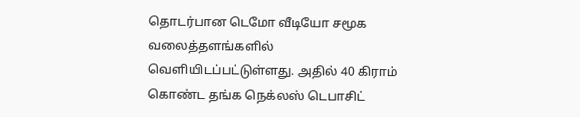தொடர்பான டெமோ வீடியோ சமூக வலைத்தளங்களில் வெளியிடப்பட்டுள்ளது. அதில் 40 கிராம் கொண்ட தங்க நெக்லஸ் டெபாசிட்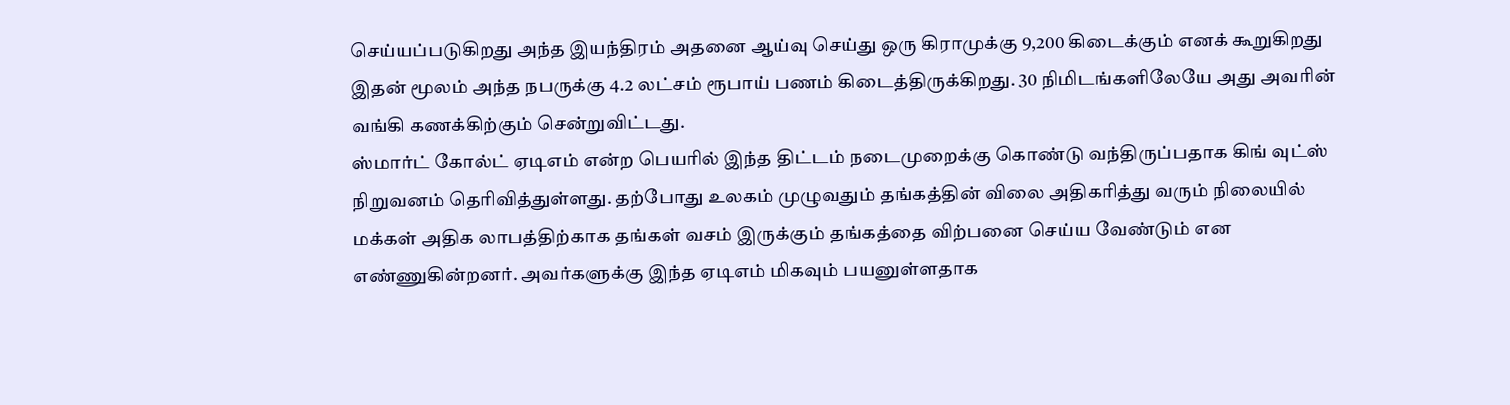செய்யப்படுகிறது அந்த இயந்திரம் அதனை ஆய்வு செய்து ஒரு கிராமுக்கு 9,200 கிடைக்கும் எனக் கூறுகிறது இதன் மூலம் அந்த நபருக்கு 4.2 லட்சம் ரூபாய் பணம் கிடைத்திருக்கிறது. 30 நிமிடங்களிலேயே அது அவரின் வங்கி கணக்கிற்கும் சென்றுவிட்டது.
ஸ்மார்ட் கோல்ட் ஏடிஎம் என்ற பெயரில் இந்த திட்டம் நடைமுறைக்கு கொண்டு வந்திருப்பதாக கிங் வுட்ஸ் நிறுவனம் தெரிவித்துள்ளது. தற்போது உலகம் முழுவதும் தங்கத்தின் விலை அதிகரித்து வரும் நிலையில் மக்கள் அதிக லாபத்திற்காக தங்கள் வசம் இருக்கும் தங்கத்தை விற்பனை செய்ய வேண்டும் என எண்ணுகின்றனர். அவர்களுக்கு இந்த ஏடிஎம் மிகவும் பயனுள்ளதாக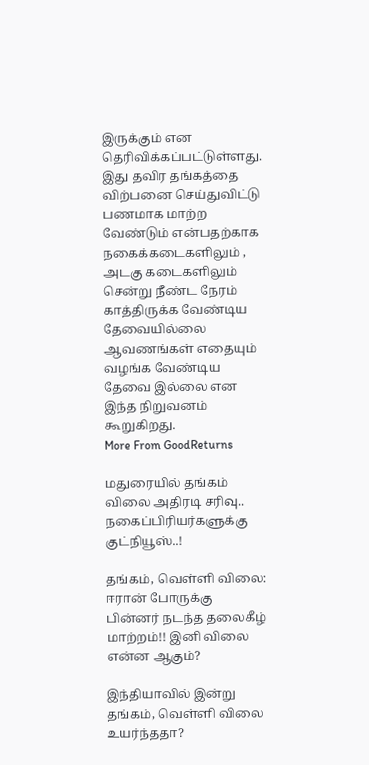இருக்கும் என தெரிவிக்கப்பட்டுள்ளது.
இது தவிர தங்கத்தை விற்பனை செய்துவிட்டு பணமாக மாற்ற வேண்டும் என்பதற்காக நகைக்கடைகளிலும் , அடகு கடைகளிலும் சென்று நீண்ட நேரம் காத்திருக்க வேண்டிய தேவையில்லை ஆவணங்கள் எதையும் வழங்க வேண்டிய தேவை இல்லை என இந்த நிறுவனம் கூறுகிறது.
More From GoodReturns

மதுரையில் தங்கம் விலை அதிரடி சரிவு.. நகைப்பிரியர்களுக்கு குட்நியூஸ்..!

தங்கம், வெள்ளி விலை: ஈரான் போருக்கு பின்னர் நடந்த தலைகீழ் மாற்றம்!! இனி விலை என்ன ஆகும்?

இந்தியாவில் இன்று தங்கம், வெள்ளி விலை உயர்ந்ததா?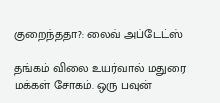குறைந்ததா?: லைவ் அப்டேட்ஸ்

தங்கம் விலை உயர்வால் மதுரை மக்கள் சோகம். ஒரு பவுன்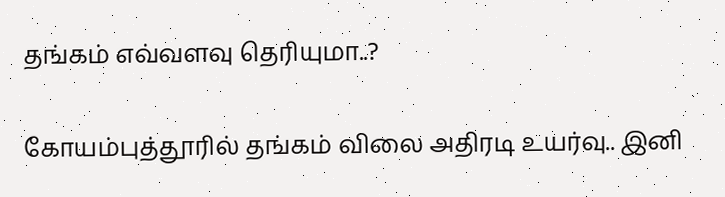தங்கம் எவ்வளவு தெரியுமா..?

கோயம்புத்தூரில் தங்கம் விலை அதிரடி உயர்வு.. இனி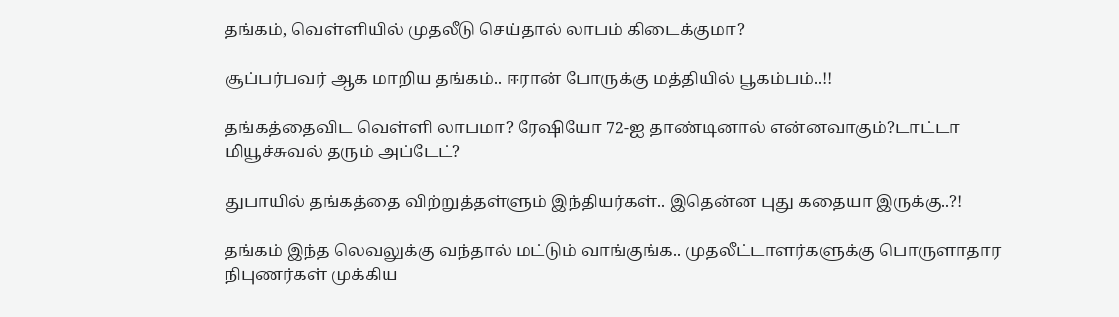தங்கம், வெள்ளியில் முதலீடு செய்தால் லாபம் கிடைக்குமா?

சூப்பர்பவர் ஆக மாறிய தங்கம்.. ஈரான் போருக்கு மத்தியில் பூகம்பம்..!!

தங்கத்தைவிட வெள்ளி லாபமா? ரேஷியோ 72-ஐ தாண்டினால் என்னவாகும்?டாட்டா மியூச்சுவல் தரும் அப்டேட்?

துபாயில் தங்கத்தை விற்றுத்தள்ளும் இந்தியர்கள்.. இதென்ன புது கதையா இருக்கு..?!

தங்கம் இந்த லெவலுக்கு வந்தால் மட்டும் வாங்குங்க.. முதலீட்டாளர்களுக்கு பொருளாதார நிபுணர்கள் முக்கிய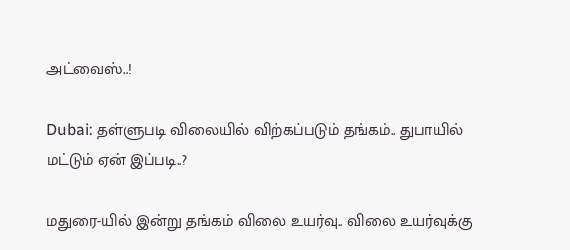அட்வைஸ்..!

Dubai: தள்ளுபடி விலையில் விற்கப்படும் தங்கம்.. துபாயில் மட்டும் ஏன் இப்படி..?

மதுரை-யில் இன்று தங்கம் விலை உயர்வு.. விலை உயர்வுக்கு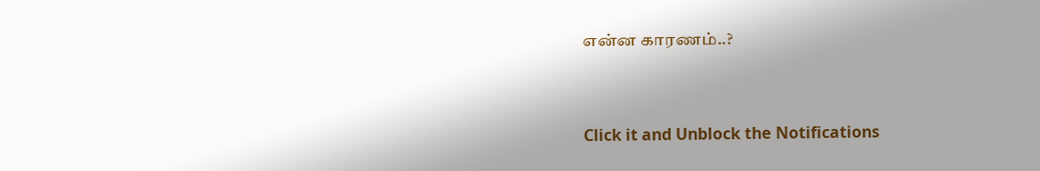என்ன காரணம்..?



Click it and Unblock the Notifications